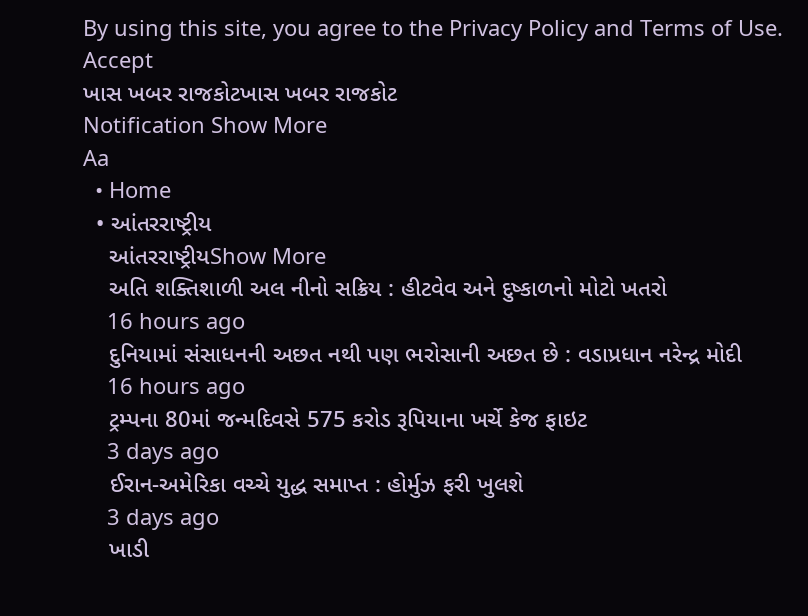By using this site, you agree to the Privacy Policy and Terms of Use.
Accept
ખાસ ખબર રાજકોટખાસ ખબર રાજકોટ
Notification Show More
Aa
  • Home
  • આંતરરાષ્ટ્રીય
    આંતરરાષ્ટ્રીયShow More
    અતિ શક્તિશાળી અલ નીનો સક્રિય : હીટવેવ અને દુષ્કાળનો મોટો ખતરો
    16 hours ago
    દુનિયામાં સંસાધનની અછત નથી પણ ભરોસાની અછત છે : વડાપ્રધાન નરેન્દ્ર મોદી
    16 hours ago
    ટ્રમ્પના 80માં જન્મદિવસે 575 કરોડ રૂપિયાના ખર્ચે કેજ ફાઇટ
    3 days ago
    ઈરાન-અમેરિકા વચ્ચે યુદ્ધ સમાપ્ત : હોર્મુઝ ફરી ખુલશે
    3 days ago
    ખાડી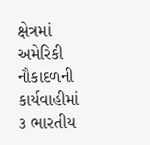ક્ષેત્રમાં અમેરિકી નૌકાદળની કાર્યવાહીમાં ૩ ભારતીય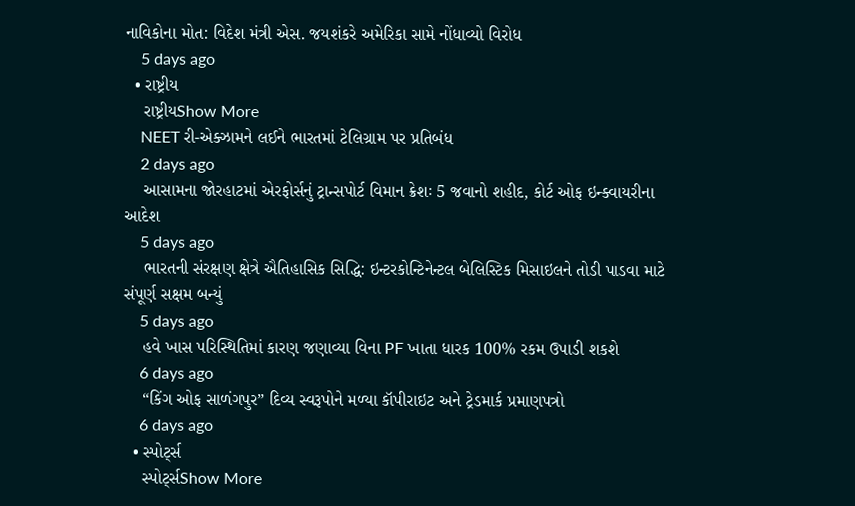નાવિકોના મોત: વિદેશ મંત્રી એસ. જયશંકરે અમેરિકા સામે નોંધાવ્યો વિરોધ
    5 days ago
  • રાષ્ટ્રીય
    રાષ્ટ્રીયShow More
    NEET રી-એક્ઝામને લઈને ભારતમાં ટેલિગ્રામ પર પ્રતિબંધ
    2 days ago
    આસામના જોરહાટમાં એરફોર્સનું ટ્રાન્સપોર્ટ વિમાન ક્રેશઃ 5 જવાનો શહીદ, કોર્ટ ઓફ ઇન્ક્વાયરીના આદેશ
    5 days ago
    ભારતની સંરક્ષણ ક્ષેત્રે ઐતિહાસિક સિદ્ધિ: ઇન્ટરકોન્ટિનેન્ટલ બેલિસ્ટિક મિસાઇલને તોડી પાડવા માટે સંપૂર્ણ સક્ષમ બન્યું
    5 days ago
    હવે ખાસ પરિસ્થિતિમાં કારણ જણાવ્યા વિના PF ખાતા ધારક 100% રકમ ઉપાડી શકશે
    6 days ago
    “કિંગ ઓફ સાળંગપુર” દિવ્ય સ્વરૂપોને મળ્યા કૉપીરાઇટ અને ટ્રેડમાર્ક પ્રમાણપત્રો
    6 days ago
  • સ્પોર્ટ્સ
    સ્પોર્ટ્સShow More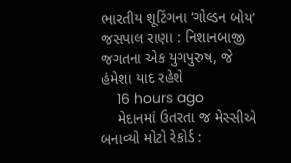ભારતીય શૂટિંગના ‘ગોલ્ડન બોય’ જસપાલ રાણા : નિશાનબાજી જગતના એક યુગપુરુષ, જે હંમેશા યાદ રહેશે
    16 hours ago
    મેદાનમાં ઉતરતા જ મેસ્સીએ બનાવ્યો મોટો રેકોર્ડ :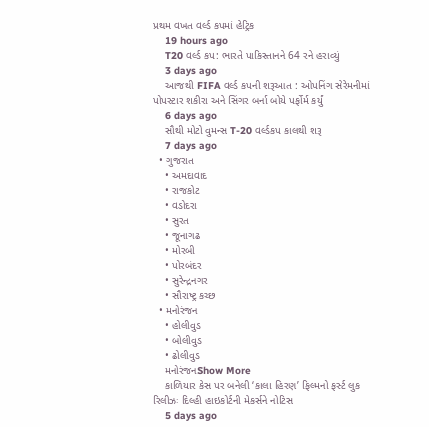પ્રથમ વખત વર્લ્ડ કપમાં હેટ્રિક
    19 hours ago
    T20 વર્લ્ડ કપ: ભારતે પાકિસ્તાનને 64 રને હરાવ્યું
    3 days ago
    આજથી FIFA વર્લ્ડ કપની શરૂઆત : ઓપનિંગ સેરેમનીમાં પોપસ્ટાર શકીરા અને સિંગર બર્ના બોયે પર્ફોર્મ કર્યું
    6 days ago
    સૌથી મોટો વુમન્સ T-20 વર્લ્ડકપ કાલથી શરૂ
    7 days ago
  • ગુજરાત
    • અમદાવાદ
    • રાજકોટ
    • વડોદરા
    • સુરત
    • જૂનાગઢ
    • મોરબી
    • પોરબંદર
    • સુરેન્દ્રનગર
    • સૌરાષ્ટ્ર કચ્છ
  • મનોરંજન
    • હોલીવુડ
    • બોલીવુડ
    • ઢોલીવુડ
    મનોરંજનShow More
    કાળિયાર કેસ પર બનેલી ‘કાલા હિરણ’ ફિલ્મનો ફર્સ્ટ લુક રિલીઝઃ દિલ્હી હાઇકોર્ટની મેકર્સને નોટિસ
    5 days ago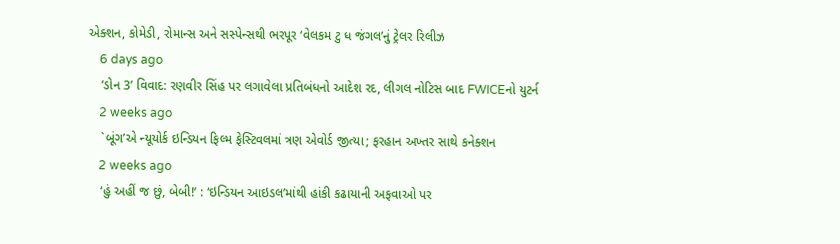એક્શન, કોમેડી, રોમાન્સ અને સસ્પેન્સથી ભરપૂર ‘વેલકમ ટુ ધ જંગલ’નું ટ્રેલર રિલીઝ
    6 days ago
    ‘ડોન 3’ વિવાદ: રણવીર સિંહ પર લગાવેલા પ્રતિબંધનો આદેશ રદ, લીગલ નોટિસ બાદ FWICEનો યુટર્ન
    2 weeks ago
    `બૂંગ’એ ન્યૂયોર્ક ઇન્ડિયન ફિલ્મ ફેસ્ટિવલમાં ત્રણ એવોર્ડ જીત્યા; ફરહાન અખ્તર સાથે કનેક્શન
    2 weeks ago
    ‘હું અહીં જ છું, બેબી!’ : ‘ઇન્ડિયન આઇડલ’માંથી હાંકી કઢાયાની અફવાઓ પર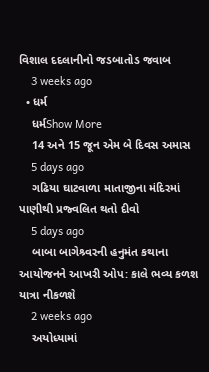વિશાલ દદલાનીનો જડબાતોડ જવાબ
    3 weeks ago
  • ધર્મ
    ધર્મShow More
    14 અને 15 જૂન એમ બે દિવસ અમાસ
    5 days ago
    ગઢિયા ઘાટવાળા માતાજીના મંદિરમાં પાણીથી પ્રજ્વલિત થતો દીવો
    5 days ago
    બાબા બાગેશ્ર્વરની હનુમંત કથાના આયોજનને આખરી ઓપ: કાલે ભવ્ય કળશ યાત્રા નીકળશે
    2 weeks ago
    અયોધ્યામાં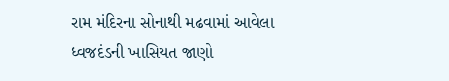રામ મંદિરના સોનાથી મઢવામાં આવેલા ધ્વજદંડની ખાસિયત જાણો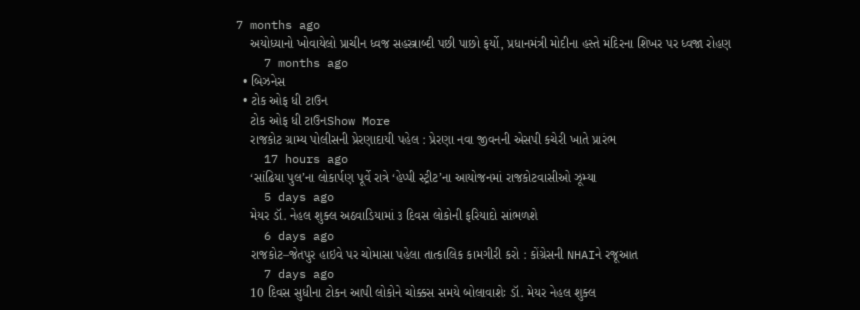7 months ago
    અયોધ્યાનો ખોવાયેલો પ્રાચીન ધ્વજ સહસ્ત્રાબ્દી પછી પાછો ફર્યો, પ્રધાનમંત્રી મોદીના હસ્તે મંદિરના શિખર પર ધ્વજા રોહણ
    7 months ago
  • બિઝનેસ
  • ટોક ઓફ ધી ટાઉન
    ટોક ઓફ ધી ટાઉનShow More
    રાજકોટ ગ્રામ્ય પોલીસની પ્રેરણાદાયી પહેલ : પ્રેરણા નવા જીવનની એસપી કચેરી ખાતે પ્રારંભ
    17 hours ago
    ‘સાંઢિયા પુલ’ના લોકાર્પણ પૂર્વે રાત્રે ‘હેપ્પી સ્ટ્રીટ’ના આયોજનમાં રાજકોટવાસીઓ ઝૂમ્યા
    5 days ago
    મેયર ડૉ. નેહલ શુક્લ અઠવાડિયામાં ૩ દિવસ લોકોની ફરિયાદો સાંભળશે
    6 days ago
    રાજકોટ–જેતપુર હાઇવે પર ચોમાસા પહેલા તાત્કાલિક કામગીરી કરો : કોંગ્રેસની NHAIને રજૂઆત
    7 days ago
    10 દિવસ સુધીના ટોકન આપી લોકોને ચોક્કસ સમયે બોલાવાશેઃ ડૉ. મેયર નેહલ શુક્લ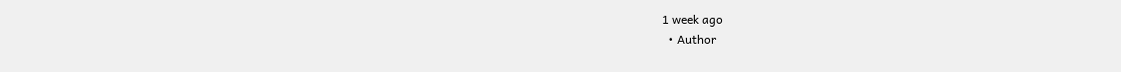1 week ago
  • Author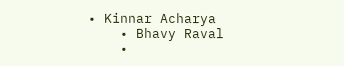• Kinnar Acharya
    • Bhavy Raval
    •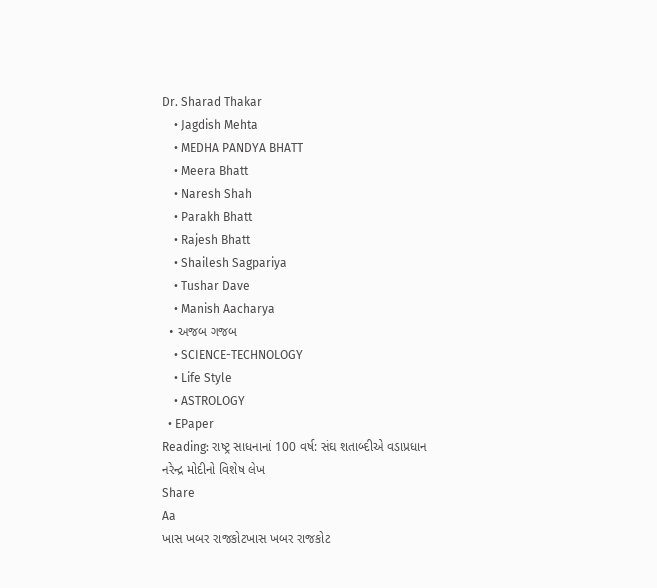Dr. Sharad Thakar
    • Jagdish Mehta
    • MEDHA PANDYA BHATT
    • Meera Bhatt
    • Naresh Shah
    • Parakh Bhatt
    • Rajesh Bhatt
    • Shailesh Sagpariya
    • Tushar Dave
    • Manish Aacharya
  • અજબ ગજબ
    • SCIENCE-TECHNOLOGY
    • Life Style
    • ASTROLOGY
  • EPaper
Reading: રાષ્ટ્ર સાધનાનાં 100 વર્ષ: સંઘ શતાબ્દીએ વડાપ્રધાન નરેન્દ્ર મોદીનો વિશેષ લેખ
Share
Aa
ખાસ ખબર રાજકોટખાસ ખબર રાજકોટ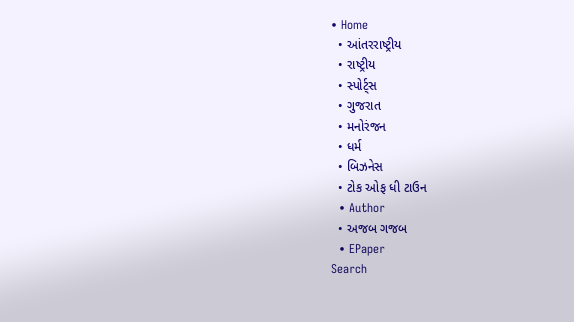• Home
  • આંતરરાષ્ટ્રીય
  • રાષ્ટ્રીય
  • સ્પોર્ટ્સ
  • ગુજરાત
  • મનોરંજન
  • ધર્મ
  • બિઝનેસ
  • ટોક ઓફ ધી ટાઉન
  • Author
  • અજબ ગજબ
  • EPaper
Search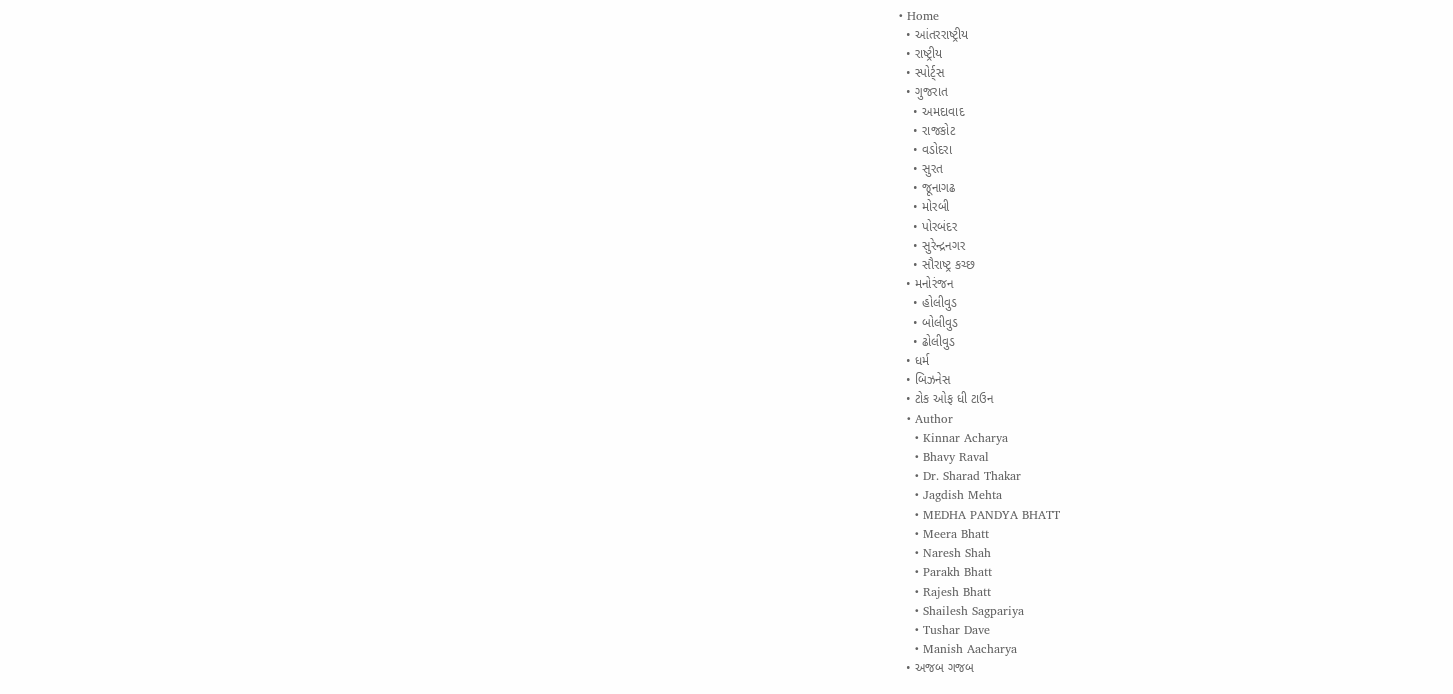• Home
  • આંતરરાષ્ટ્રીય
  • રાષ્ટ્રીય
  • સ્પોર્ટ્સ
  • ગુજરાત
    • અમદાવાદ
    • રાજકોટ
    • વડોદરા
    • સુરત
    • જૂનાગઢ
    • મોરબી
    • પોરબંદર
    • સુરેન્દ્રનગર
    • સૌરાષ્ટ્ર કચ્છ
  • મનોરંજન
    • હોલીવુડ
    • બોલીવુડ
    • ઢોલીવુડ
  • ધર્મ
  • બિઝનેસ
  • ટોક ઓફ ધી ટાઉન
  • Author
    • Kinnar Acharya
    • Bhavy Raval
    • Dr. Sharad Thakar
    • Jagdish Mehta
    • MEDHA PANDYA BHATT
    • Meera Bhatt
    • Naresh Shah
    • Parakh Bhatt
    • Rajesh Bhatt
    • Shailesh Sagpariya
    • Tushar Dave
    • Manish Aacharya
  • અજબ ગજબ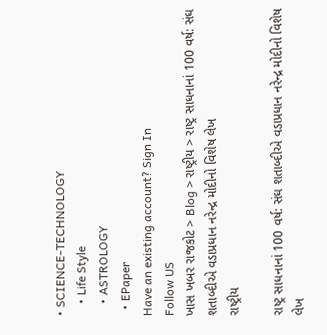• SCIENCE-TECHNOLOGY
    • Life Style
    • ASTROLOGY
  • EPaper
Have an existing account? Sign In
Follow US
ખાસ ખબર રાજકોટ > Blog > રાષ્ટ્રીય > રાષ્ટ્ર સાધનાનાં 100 વર્ષ: સંઘ શતાબ્દીએ વડાપ્રધાન નરેન્દ્ર મોદીનો વિશેષ લેખ
રાષ્ટ્રીય

રાષ્ટ્ર સાધનાનાં 100 વર્ષ: સંઘ શતાબ્દીએ વડાપ્રધાન નરેન્દ્ર મોદીનો વિશેષ લેખ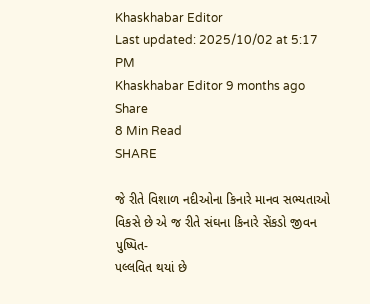Khaskhabar Editor
Last updated: 2025/10/02 at 5:17 PM
Khaskhabar Editor 9 months ago
Share
8 Min Read
SHARE

જે રીતે વિશાળ નદીઓના કિનારે માનવ સભ્યતાઓ વિકસે છે એ જ રીતે સંઘના કિનારે સેંકડો જીવન પુષ્પિત-
પલ્લવિત થયાં છે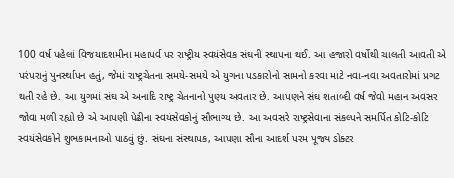100 વર્ષ પહેલાં વિજયાદશમીના મહાપર્વ પર રાષ્ટ્રીય સ્વયંસેવક સંઘની સ્થાપના થઈ. આ હજારો વર્ષોથી ચાલતી આવતી એ પરંપરાનું પુનર્સ્થાપન હતું, જેમાં રાષ્ટ્રચેતના સમયે-સમયે એ યુગના પડકારોનો સામનો કરવા માટે નવા-નવા અવતારોમાં પ્રગટ થતી રહે છે. આ યુગમાં સંઘ એ અનાદિ રાષ્ટ્ર ચેતનાનો પુણ્ય અવતાર છે. આપણને સંઘ શતાબ્દી વર્ષ જેવો મહાન અવસર જોવા મળી રહ્યો છે એ આપણી પેઢીના સ્વયંસેવકોનું સૌભાગ્ય છે. આ અવસરે રાષ્ટ્રસેવાના સંકલ્પને સમર્પિત કોટિ-કોટિ સ્વયંસેવકોને શુભકામનાઓ પાઠવું છું. સંઘના સંસ્થાપક, આપણા સૌના આદર્શ પરમ પૂજ્ય ડોક્ટર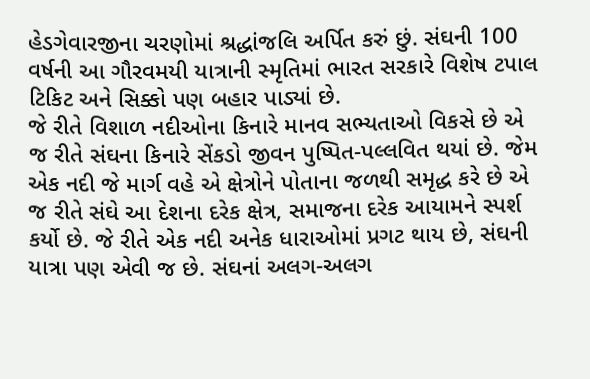હેડગેવારજીના ચરણોમાં શ્રદ્ધાંજલિ અર્પિત કરું છું. સંઘની 100 વર્ષની આ ગૌરવમયી યાત્રાની સ્મૃતિમાં ભારત સરકારે વિશેષ ટપાલ ટિકિટ અને સિક્કો પણ બહાર પાડ્યાં છે.
જે રીતે વિશાળ નદીઓના કિનારે માનવ સભ્યતાઓ વિકસે છે એ જ રીતે સંઘના કિનારે સેંકડો જીવન પુષ્પિત-પલ્લવિત થયાં છે. જેમ એક નદી જે માર્ગ વહે એ ક્ષેત્રોને પોતાના જળથી સમૃદ્ધ કરે છે એ જ રીતે સંઘે આ દેશના દરેક ક્ષેત્ર, સમાજના દરેક આયામને સ્પર્શ કર્યો છે. જે રીતે એક નદી અનેક ધારાઓમાં પ્રગટ થાય છે, સંઘની યાત્રા પણ એવી જ છે. સંઘનાં અલગ-અલગ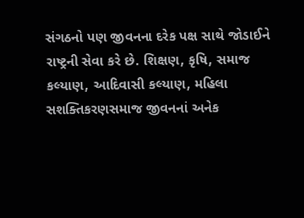સંગઠનો પણ જીવનના દરેક પક્ષ સાથે જોડાઈને રાષ્ટ્રની સેવા કરે છે. શિક્ષણ, કૃષિ, સમાજ કલ્યાણ, આદિવાસી કલ્યાણ, મહિલા સશક્તિકરણસમાજ જીવનનાં અનેક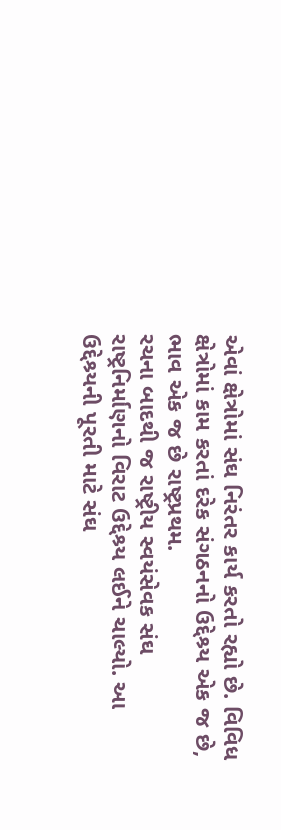એવાં ક્ષેત્રોમાં સંઘ નિરંતર કાર્ય કરતો રહ્યો છે. વિવિધ ક્ષેત્રોમાં કામ કરતાં દરેક સંગઠનનો ઉદ્દેશ્ર્ય એક જ છે, ભાવ એક જ છે રાષ્ટ્રપ્રથમ.
રચના બાદથી જ રાષ્ટ્રીય સ્વયંસેવક સંઘ રાષ્ટ્રનિર્માણનો વિરાટ ઉદ્દેશ્ર્ય લઈને ચાલ્યો. આ ઉદ્દેશ્ર્યની પૂરતી માટે સંઘ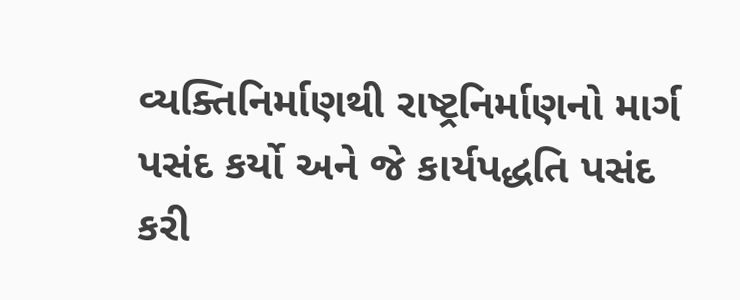વ્યક્તિનિર્માણથી રાષ્ટ્રનિર્માણનો માર્ગ પસંદ કર્યો અને જે કાર્યપદ્ધતિ પસંદ કરી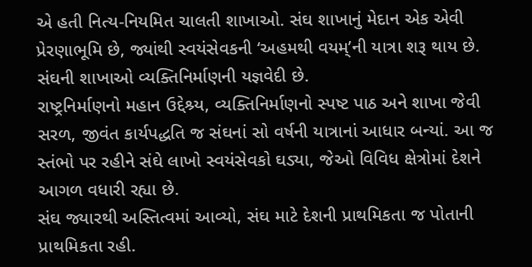એ હતી નિત્ય-નિયમિત ચાલતી શાખાઓ. સંઘ શાખાનું મેદાન એક એવી પ્રેરણાભૂમિ છે, જ્યાંથી સ્વયંસેવકની ‘અહમથી વયમ્’ની યાત્રા શરૂ થાય છે. સંઘની શાખાઓ વ્યક્તિનિર્માણની યજ્ઞવેદી છે.
રાષ્ટ્રનિર્માણનો મહાન ઉદ્દેશ્ર્ય, વ્યક્તિનિર્માણનો સ્પષ્ટ પાઠ અને શાખા જેવી સરળ, જીવંત કાર્યપદ્ધતિ જ સંઘનાં સો વર્ષની યાત્રાનાં આધાર બન્યાં. આ જ સ્તંભો પર રહીને સંઘે લાખો સ્વયંસેવકો ઘડ્યા, જેઓ વિવિધ ક્ષેત્રોમાં દેશને આગળ વધારી રહ્યા છે.
સંઘ જ્યારથી અસ્તિત્વમાં આવ્યો, સંઘ માટે દેશની પ્રાથમિકતા જ પોતાની પ્રાથમિકતા રહી.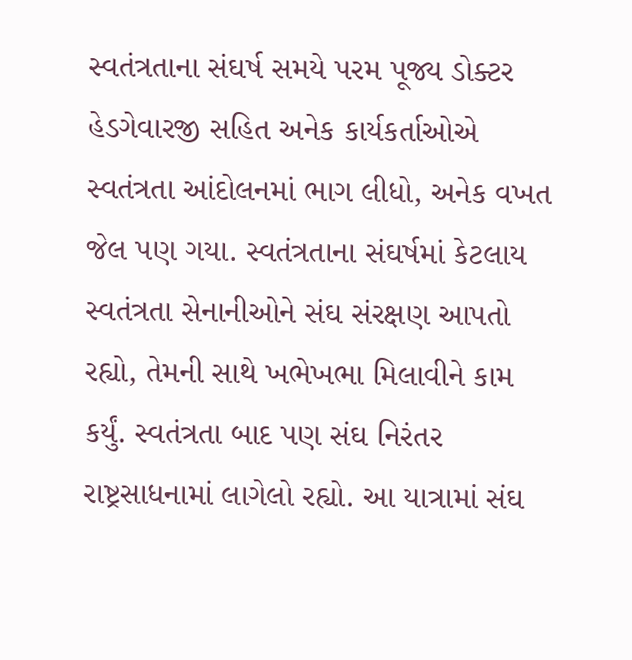સ્વતંત્રતાના સંઘર્ષ સમયે પરમ પૂજ્ય ડોક્ટર હેડગેવારજી સહિત અનેક કાર્યકર્તાઓએ સ્વતંત્રતા આંદોલનમાં ભાગ લીધો, અનેક વખત જેલ પણ ગયા. સ્વતંત્રતાના સંઘર્ષમાં કેટલાય સ્વતંત્રતા સેનાનીઓને સંઘ સંરક્ષણ આપતો રહ્યો, તેમની સાથે ખભેખભા મિલાવીને કામ કર્યું. સ્વતંત્રતા બાદ પણ સંઘ નિરંતર રાષ્ટ્રસાધનામાં લાગેલો રહ્યો. આ યાત્રામાં સંઘ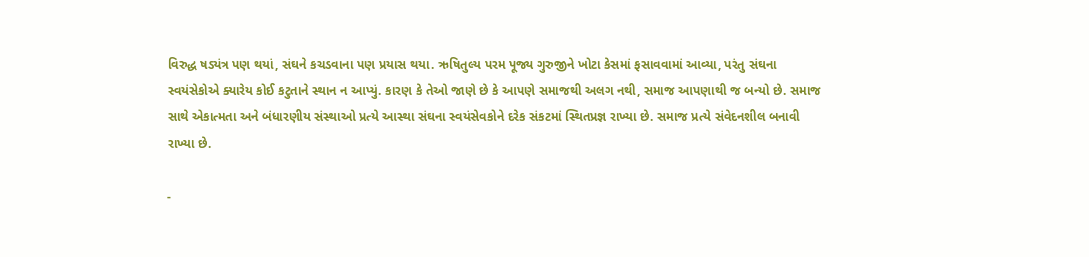વિરુદ્ધ ષડ્યંત્ર પણ થયાં, સંઘને કચડવાના પણ પ્રયાસ થયા. ઋષિતુલ્ય પરમ પૂજ્ય ગુરુજીને ખોટા કેસમાં ફસાવવામાં આવ્યા, પરંતુ સંઘના સ્વયંસેકોએ ક્યારેય કોઈ કટુતાને સ્થાન ન આપ્યું. કારણ કે તેઓ જાણે છે કે આપણે સમાજથી અલગ નથી, સમાજ આપણાથી જ બન્યો છે. સમાજ સાથે એકાત્મતા અને બંધારણીય સંસ્થાઓ પ્રત્યે આસ્થા સંઘના સ્વયંસેવકોને દરેક સંકટમાં સ્થિતપ્રજ્ઞ રાખ્યા છે. સમાજ પ્રત્યે સંવેદનશીલ બનાવી રાખ્યા છે.

-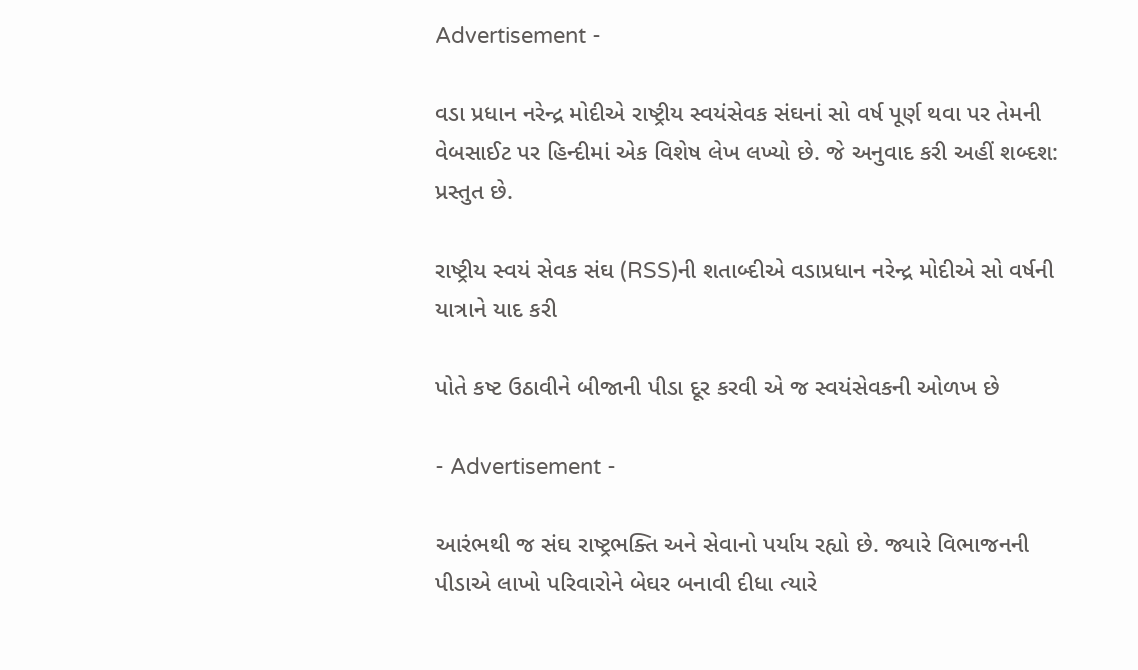Advertisement -

વડા પ્રધાન નરેન્દ્ર મોદીએ રાષ્ટ્રીય સ્વયંસેવક સંઘનાં સો વર્ષ પૂર્ણ થવા પર તેમની વેબસાઈટ પર હિન્દીમાં એક વિશેષ લેખ લખ્યો છે. જે અનુવાદ કરી અહીં શબ્દશ: પ્રસ્તુત છે.

રાષ્ટ્રીય સ્વયં સેવક સંઘ (RSS)ની શતાબ્દીએ વડાપ્રધાન નરેન્દ્ર મોદીએ સો વર્ષની યાત્રાને યાદ કરી

પોતે કષ્ટ ઉઠાવીને બીજાની પીડા દૂર કરવી એ જ સ્વયંસેવકની ઓળખ છે

- Advertisement -

આરંભથી જ સંઘ રાષ્ટ્રભક્તિ અને સેવાનો પર્યાય રહ્યો છે. જ્યારે વિભાજનની પીડાએ લાખો પરિવારોને બેઘર બનાવી દીધા ત્યારે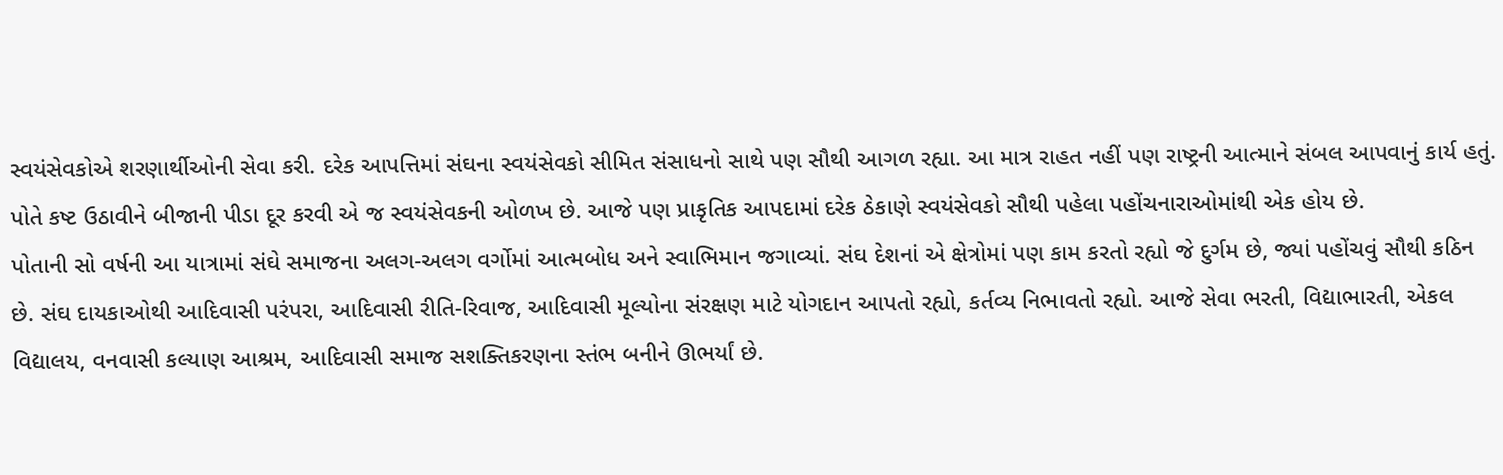સ્વયંસેવકોએ શરણાર્થીઓની સેવા કરી. દરેક આપત્તિમાં સંઘના સ્વયંસેવકો સીમિત સંસાધનો સાથે પણ સૌથી આગળ રહ્યા. આ માત્ર રાહત નહીં પણ રાષ્ટ્રની આત્માને સંબલ આપવાનું કાર્ય હતું. પોતે કષ્ટ ઉઠાવીને બીજાની પીડા દૂર કરવી એ જ સ્વયંસેવકની ઓળખ છે. આજે પણ પ્રાકૃતિક આપદામાં દરેક ઠેકાણે સ્વયંસેવકો સૌથી પહેલા પહોંચનારાઓમાંથી એક હોય છે.
પોતાની સો વર્ષની આ યાત્રામાં સંઘે સમાજના અલગ-અલગ વર્ગોમાં આત્મબોધ અને સ્વાભિમાન જગાવ્યાં. સંઘ દેશનાં એ ક્ષેત્રોમાં પણ કામ કરતો રહ્યો જે દુર્ગમ છે, જ્યાં પહોંચવું સૌથી કઠિન છે. સંઘ દાયકાઓથી આદિવાસી પરંપરા, આદિવાસી રીતિ-રિવાજ, આદિવાસી મૂલ્યોના સંરક્ષણ માટે યોગદાન આપતો રહ્યો, કર્તવ્ય નિભાવતો રહ્યો. આજે સેવા ભરતી, વિદ્યાભારતી, એકલ વિદ્યાલય, વનવાસી કલ્યાણ આશ્રમ, આદિવાસી સમાજ સશક્તિકરણના સ્તંભ બનીને ઊભર્યાં છે.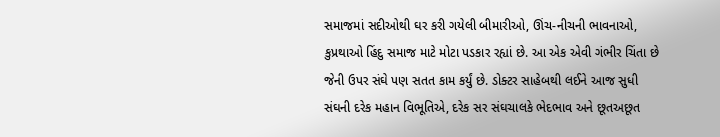સમાજમાં સદીઓથી ઘર કરી ગયેલી બીમારીઓ, ઊંચ-નીચની ભાવનાઓ, કુપ્રથાઓ હિંદુ સમાજ માટે મોટા પડકાર રહ્યાં છે. આ એક એવી ગંભીર ચિંતા છે જેની ઉપર સંઘે પણ સતત કામ કર્યું છે. ડોક્ટર સાહેબથી લઈને આજ સુધી સંઘની દરેક મહાન વિભૂતિએ, દરેક સર સંઘચાલકે ભેદભાવ અને છૂતઅછૂત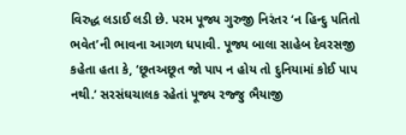વિરુદ્ધ લડાઈ લડી છે. પરમ પૂજ્ય ગુરુજી નિરંતર ‘ન હિન્દુ પતિતો ભવેત’ની ભાવના આગળ ધપાવી. પૂજ્ય બાલા સાહેબ દેવરસજી કહેતા હતા કે, ‘છૂતઅછૂત જો પાપ ન હોય તો દુનિયામાં કોઈ પાપ નથી.’ સરસંઘચાલક રહેતાં પૂજ્ય રજ્જુ ભૈયાજી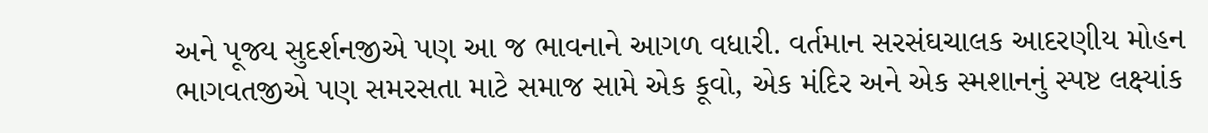અને પૂજ્ય સુદર્શનજીએ પણ આ જ ભાવનાને આગળ વધારી. વર્તમાન સરસંઘચાલક આદરણીય મોહન ભાગવતજીએ પણ સમરસતા માટે સમાજ સામે એક કૂવો, એક મંદિર અને એક સ્મશાનનું સ્પષ્ટ લક્ષ્યાંક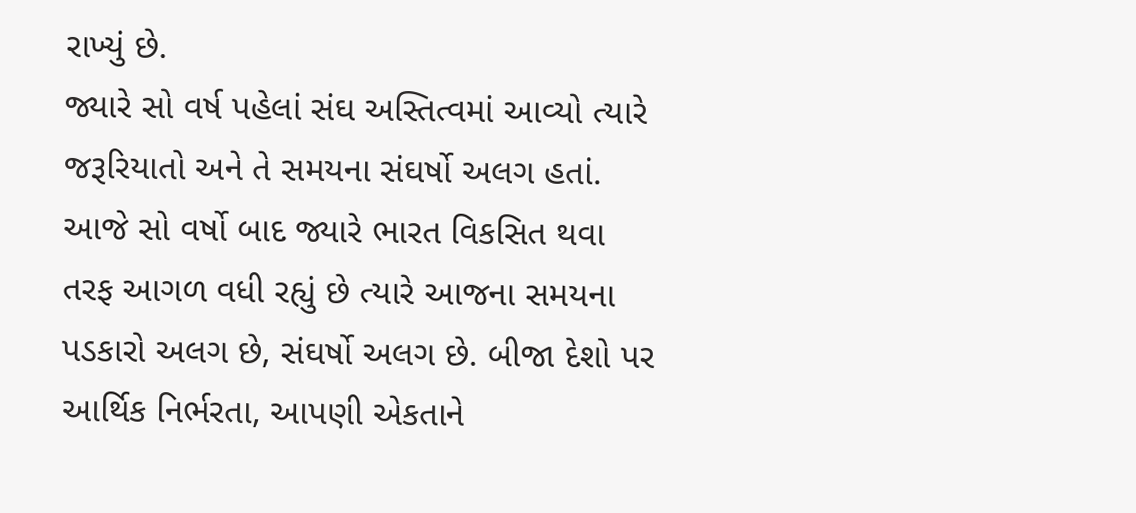રાખ્યું છે.
જ્યારે સો વર્ષ પહેલાં સંઘ અસ્તિત્વમાં આવ્યો ત્યારે જરૂરિયાતો અને તે સમયના સંઘર્ષો અલગ હતાં. આજે સો વર્ષો બાદ જ્યારે ભારત વિકસિત થવા તરફ આગળ વધી રહ્યું છે ત્યારે આજના સમયના પડકારો અલગ છે, સંઘર્ષો અલગ છે. બીજા દેશો પર આર્થિક નિર્ભરતા, આપણી એકતાને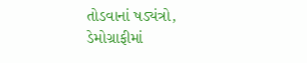તોડવાનાં ષડ્યંત્રો, ડેમોગ્રાફીમાં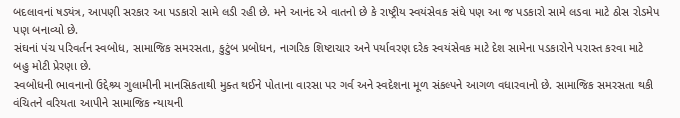બદલાવનાં ષડ્યંત્ર, આપણી સરકાર આ પડકારો સામે લડી રહી છે. મને આનંદ એ વાતનો છે કે રાષ્ટ્રીય સ્વયંસેવક સંઘે પણ આ જ પડકારો સામે લડવા માટે ઠોસ રોડમેપ પણ બનાવ્યો છે.
સંઘનાં પંચ પરિવર્તન સ્વબોધ, સામાજિક સમરસતા, કુટુંબ પ્રબોધન, નાગરિક શિષ્ટાચાર અને પર્યાવરણ દરેક સ્વયંસેવક માટે દેશ સામેના પડકારોને પરાસ્ત કરવા માટે બહુ મોટી પ્રેરણા છે.
સ્વબોધની ભાવનાનો ઉદ્દેશ્ર્ય ગુલામીની માનસિકતાથી મુક્ત થઈને પોતાના વારસા પર ગર્વ અને સ્વદેશના મૂળ સંકલ્પને આગળ વધારવાનો છે. સામાજિક સમરસતા થકી વંચિતને વરિયતા આપીને સામાજિક ન્યાયની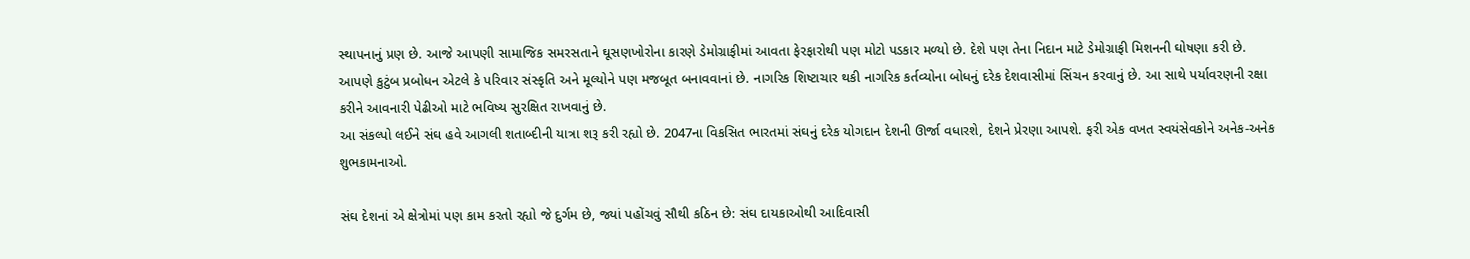સ્થાપનાનું પ્રણ છે. આજે આપણી સામાજિક સમરસતાને ઘૂસણખોરોના કારણે ડેમોગ્રાફીમાં આવતા ફેરફારોથી પણ મોટો પડકાર મળ્યો છે. દેશે પણ તેના નિદાન માટે ડેમોગ્રાફી મિશનની ઘોષણા કરી છે. આપણે કુટુંબ પ્રબોધન એટલે કે પરિવાર સંસ્કૃતિ અને મૂલ્યોને પણ મજબૂત બનાવવાનાં છે. નાગરિક શિષ્ટાચાર થકી નાગરિક કર્તવ્યોના બોધનું દરેક દેશવાસીમાં સિંચન કરવાનું છે. આ સાથે પર્યાવરણની રક્ષા કરીને આવનારી પેઢીઓ માટે ભવિષ્ય સુરક્ષિત રાખવાનું છે.
આ સંકલ્પો લઈને સંઘ હવે આગલી શતાબ્દીની યાત્રા શરૂ કરી રહ્યો છે. 2047ના વિકસિત ભારતમાં સંઘનું દરેક યોગદાન દેશની ઊર્જા વધારશે, દેશને પ્રેરણા આપશે. ફરી એક વખત સ્વયંસેવકોને અનેક-અનેક શુભકામનાઓ.

સંઘ દેશનાં એ ક્ષેત્રોમાં પણ કામ કરતો રહ્યો જે દુર્ગમ છે, જ્યાં પહોંચવું સૌથી કઠિન છે: સંઘ દાયકાઓથી આદિવાસી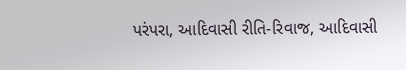પરંપરા, આદિવાસી રીતિ-રિવાજ, આદિવાસી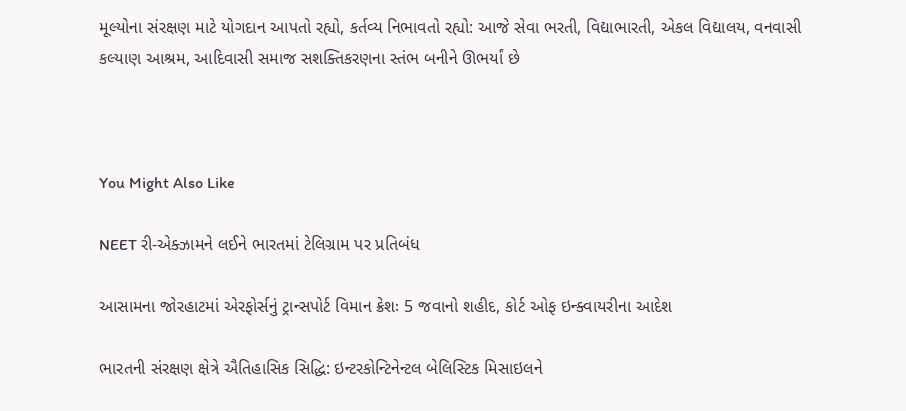મૂલ્યોના સંરક્ષણ માટે યોગદાન આપતો રહ્યો, કર્તવ્ય નિભાવતો રહ્યો: આજે સેવા ભરતી, વિદ્યાભારતી, એકલ વિદ્યાલય, વનવાસી કલ્યાણ આશ્રમ, આદિવાસી સમાજ સશક્તિકરણના સ્તંભ બનીને ઊભર્યાં છે



You Might Also Like

NEET રી-એક્ઝામને લઈને ભારતમાં ટેલિગ્રામ પર પ્રતિબંધ

આસામના જોરહાટમાં એરફોર્સનું ટ્રાન્સપોર્ટ વિમાન ક્રેશઃ 5 જવાનો શહીદ, કોર્ટ ઓફ ઇન્ક્વાયરીના આદેશ

ભારતની સંરક્ષણ ક્ષેત્રે ઐતિહાસિક સિદ્ધિ: ઇન્ટરકોન્ટિનેન્ટલ બેલિસ્ટિક મિસાઇલને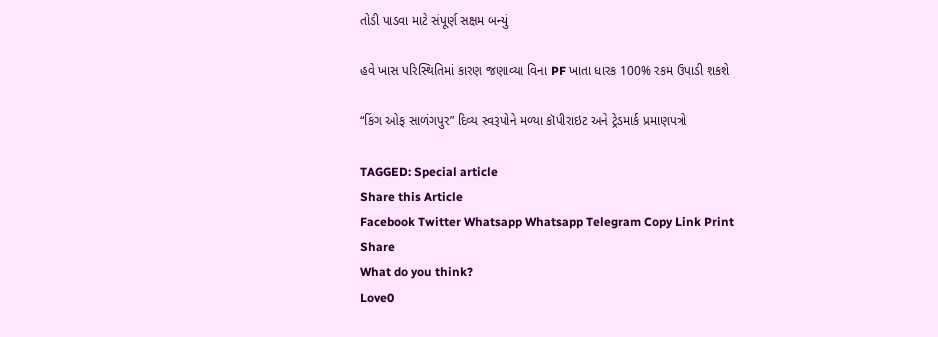તોડી પાડવા માટે સંપૂર્ણ સક્ષમ બન્યું

હવે ખાસ પરિસ્થિતિમાં કારણ જણાવ્યા વિના PF ખાતા ધારક 100% રકમ ઉપાડી શકશે

“કિંગ ઓફ સાળંગપુર” દિવ્ય સ્વરૂપોને મળ્યા કૉપીરાઇટ અને ટ્રેડમાર્ક પ્રમાણપત્રો

TAGGED: Special article
Share this Article
Facebook Twitter Whatsapp Whatsapp Telegram Copy Link Print
Share
What do you think?
Love0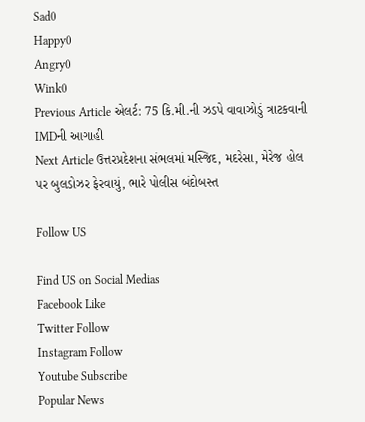Sad0
Happy0
Angry0
Wink0
Previous Article એલર્ટ: 75 કિ.મી.ની ઝડપે વાવાઝોડું ત્રાટકવાની IMDની આગાહી
Next Article ઉત્તરપ્રદેશના સંભલમાં મસ્જિદ, મદરેસા, મેરેજ હોલ પર બુલડોઝર ફેરવાયું, ભારે પોલીસ બંદોબસ્ત

Follow US

Find US on Social Medias
Facebook Like
Twitter Follow
Instagram Follow
Youtube Subscribe
Popular News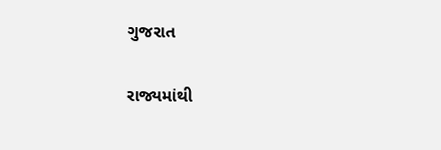ગુજરાત

રાજ્યમાંથી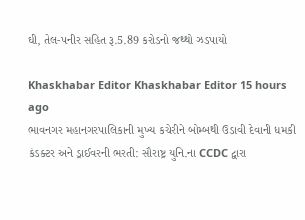ઘી, તેલ-પનીર સહિત રૂ.5.89 કરોડનો જથ્થો ઝડપાયો

Khaskhabar Editor Khaskhabar Editor 15 hours ago
ભાવનગર મહાનગરપાલિકાની મુખ્ય કચેરીને બોમ્બથી ઉડાવી દેવાની ધમકી
કંડક્ટર અને ડ્રાઈવરની ભરતી: સૌરાષ્ટ્ર યુનિ.ના CCDC દ્વારા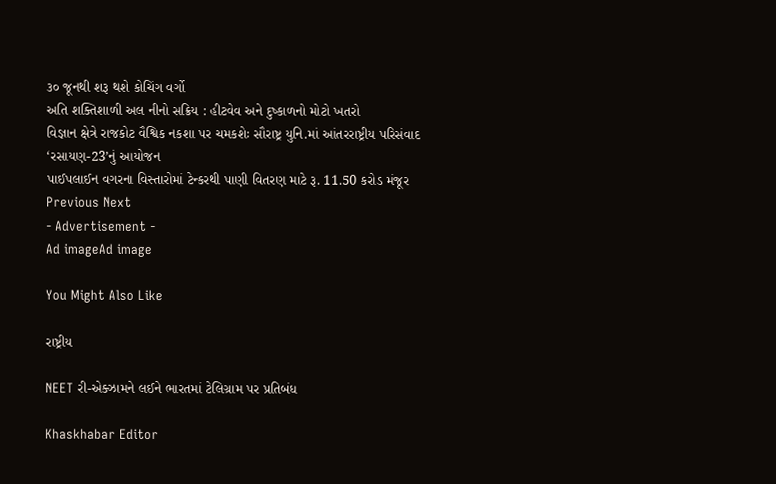૩૦ જૂનથી શરૂ થશે કોચિંગ વર્ગો
અતિ શક્તિશાળી અલ નીનો સક્રિય : હીટવેવ અને દુષ્કાળનો મોટો ખતરો
વિજ્ઞાન ક્ષેત્રે રાજકોટ વૈશ્વિક નકશા પર ચમકશેઃ સૌરાષ્ટ્ર યુનિ.માં આંતરરાષ્ટ્રીય પરિસંવાદ ‘રસાયણ-23’નું આયોજન
પાઈપલાઈન વગરના વિસ્તારોમાં ટેન્કરથી પાણી વિતરણ માટે રૂ. 11.50 કરોડ મંજૂર
Previous Next
- Advertisement -
Ad imageAd image

You Might Also Like

રાષ્ટ્રીય

NEET રી-એક્ઝામને લઈને ભારતમાં ટેલિગ્રામ પર પ્રતિબંધ

Khaskhabar Editor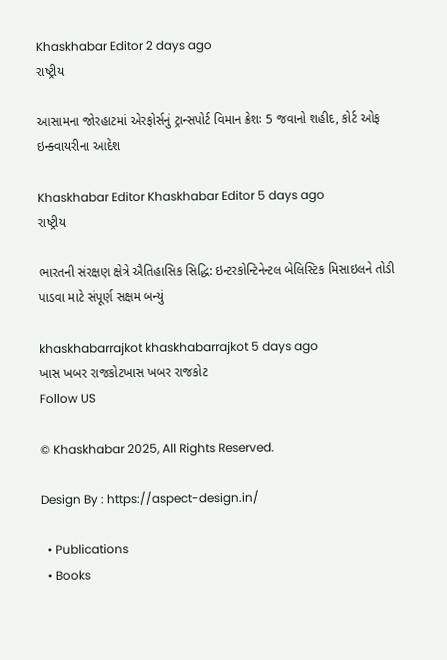Khaskhabar Editor 2 days ago
રાષ્ટ્રીય

આસામના જોરહાટમાં એરફોર્સનું ટ્રાન્સપોર્ટ વિમાન ક્રેશઃ 5 જવાનો શહીદ, કોર્ટ ઓફ ઇન્ક્વાયરીના આદેશ

Khaskhabar Editor Khaskhabar Editor 5 days ago
રાષ્ટ્રીય

ભારતની સંરક્ષણ ક્ષેત્રે ઐતિહાસિક સિદ્ધિ: ઇન્ટરકોન્ટિનેન્ટલ બેલિસ્ટિક મિસાઇલને તોડી પાડવા માટે સંપૂર્ણ સક્ષમ બન્યું

khaskhabarrajkot khaskhabarrajkot 5 days ago
ખાસ ખબર રાજકોટખાસ ખબર રાજકોટ
Follow US

© Khaskhabar 2025, All Rights Reserved.

Design By : https://aspect-design.in/

  • Publications
  • Books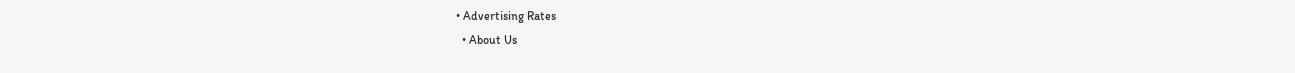• Advertising Rates
  • About Us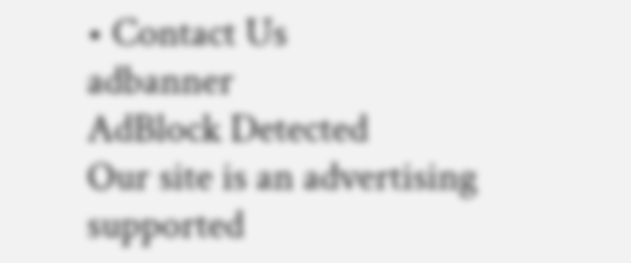• Contact Us
adbanner
AdBlock Detected
Our site is an advertising supported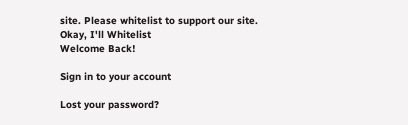site. Please whitelist to support our site.
Okay, I'll Whitelist
Welcome Back!

Sign in to your account

Lost your password?